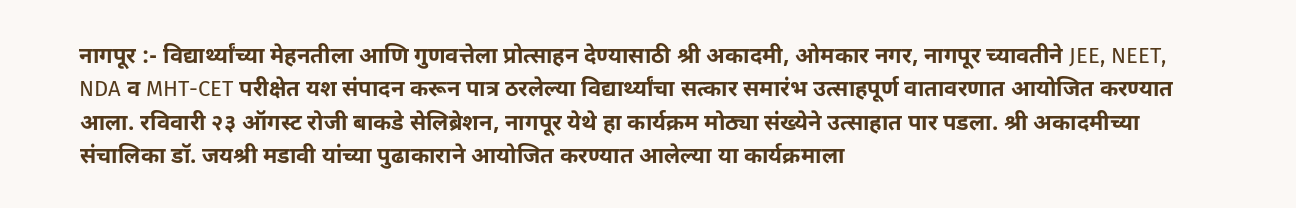नागपूर :- विद्यार्थ्यांच्या मेहनतीला आणि गुणवत्तेला प्रोत्साहन देण्यासाठी श्री अकादमी, ओमकार नगर, नागपूर च्यावतीने JEE, NEET, NDA व MHT-CET परीक्षेत यश संपादन करून पात्र ठरलेल्या विद्यार्थ्यांचा सत्कार समारंभ उत्साहपूर्ण वातावरणात आयोजित करण्यात आला. रविवारी २३ ऑगस्ट रोजी बाकडे सेलिब्रेशन, नागपूर येथे हा कार्यक्रम मोठ्या संख्येने उत्साहात पार पडला. श्री अकादमीच्या संचालिका डॉ. जयश्री मडावी यांच्या पुढाकाराने आयोजित करण्यात आलेल्या या कार्यक्रमाला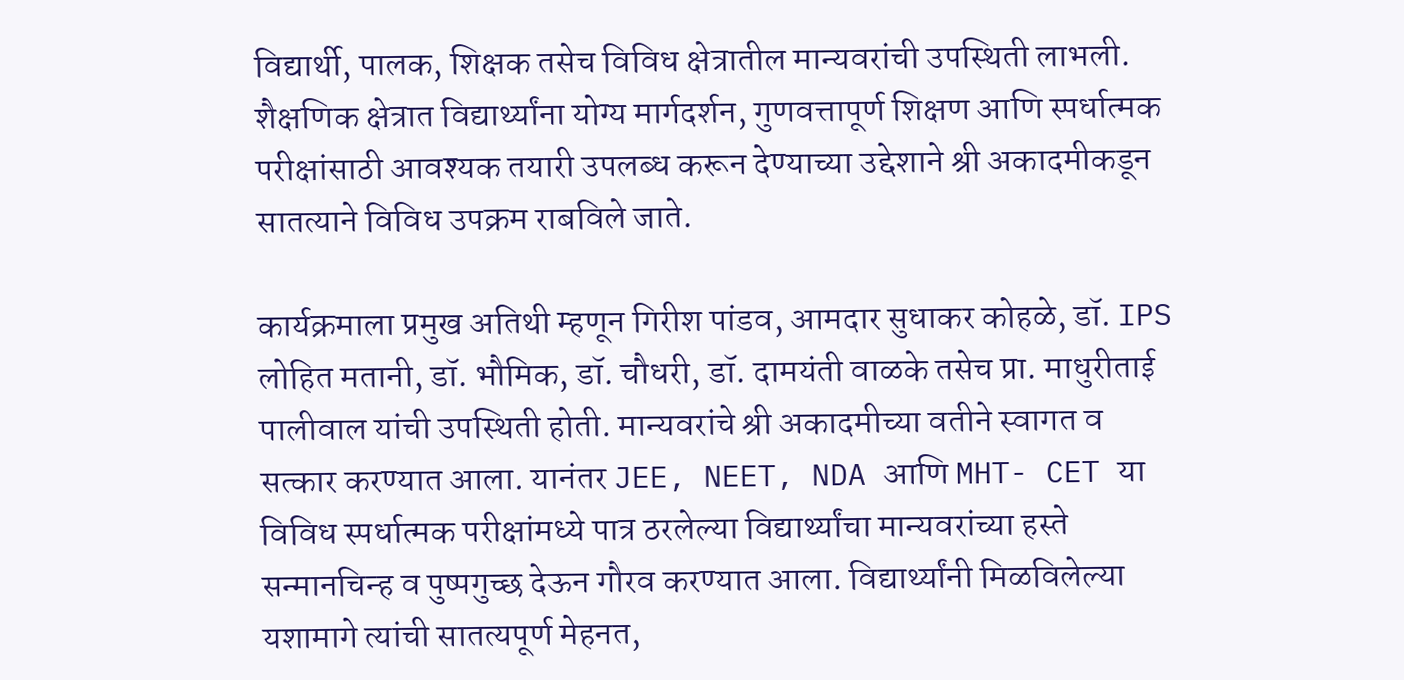विद्यार्थी, पालक, शिक्षक तसेच विविध क्षेत्रातील मान्यवरांची उपस्थिती लाभली. शैक्षणिक क्षेत्रात विद्यार्थ्यांना योग्य मार्गदर्शन, गुणवत्तापूर्ण शिक्षण आणि स्पर्धात्मक परीक्षांसाठी आवश्यक तयारी उपलब्ध करून देण्याच्या उद्देशाने श्री अकादमीकडून सातत्याने विविध उपक्रम राबविले जाते.

कार्यक्रमाला प्रमुख अतिथी म्हणून गिरीश पांडव, आमदार सुधाकर कोहळे, डॉ. IPS लोहित मतानी, डॉ. भौमिक, डॉ. चौधरी, डॉ. दामयंती वाळके तसेच प्रा. माधुरीताई पालीवाल यांची उपस्थिती होती. मान्यवरांचे श्री अकादमीच्या वतीने स्वागत व सत्कार करण्यात आला. यानंतर JEE, NEET, NDA आणि MHT- CET या विविध स्पर्धात्मक परीक्षांमध्ये पात्र ठरलेल्या विद्यार्थ्यांचा मान्यवरांच्या हस्ते सन्मानचिन्ह व पुष्पगुच्छ देऊन गौरव करण्यात आला. विद्यार्थ्यांनी मिळविलेल्या यशामागे त्यांची सातत्यपूर्ण मेहनत,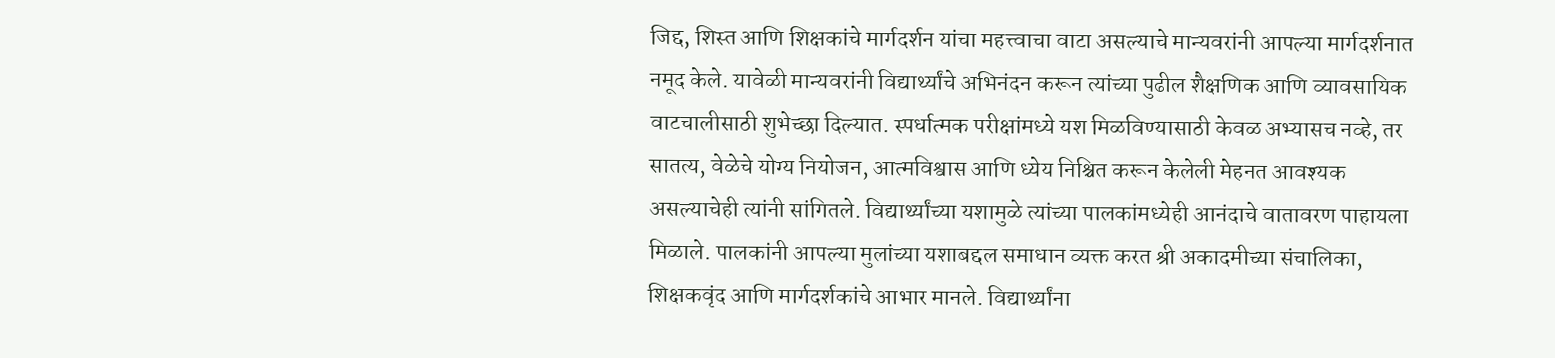जिद्द, शिस्त आणि शिक्षकांचे मार्गदर्शन यांचा महत्त्वाचा वाटा असल्याचे मान्यवरांनी आपल्या मार्गदर्शनात नमूद केले. यावेळी मान्यवरांनी विद्यार्थ्यांचे अभिनंदन करून त्यांच्या पुढील शैक्षणिक आणि व्यावसायिक वाटचालीसाठी शुभेच्छा दिल्यात. स्पर्धात्मक परीक्षांमध्ये यश मिळविण्यासाठी केवळ अभ्यासच नव्हे, तर सातत्य, वेळेचे योग्य नियोजन, आत्मविश्वास आणि ध्येय निश्चित करून केलेली मेहनत आवश्यक असल्याचेही त्यांनी सांगितले. विद्यार्थ्यांच्या यशामुळे त्यांच्या पालकांमध्येही आनंदाचे वातावरण पाहायला मिळाले. पालकांनी आपल्या मुलांच्या यशाबद्दल समाधान व्यक्त करत श्री अकादमीच्या संचालिका, शिक्षकवृंद आणि मार्गदर्शकांचे आभार मानले. विद्यार्थ्यांना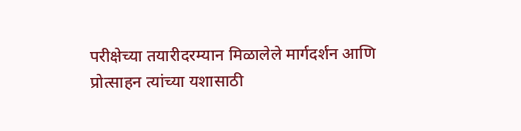परीक्षेच्या तयारीदरम्यान मिळालेले मार्गदर्शन आणि प्रोत्साहन त्यांच्या यशासाठी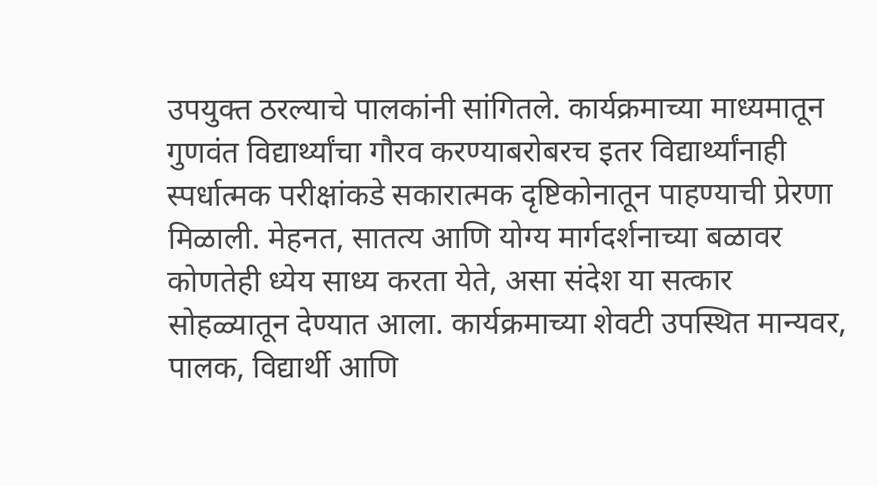उपयुक्त ठरल्याचे पालकांनी सांगितले. कार्यक्रमाच्या माध्यमातून गुणवंत विद्यार्थ्यांचा गौरव करण्याबरोबरच इतर विद्यार्थ्यांनाही स्पर्धात्मक परीक्षांकडे सकारात्मक दृष्टिकोनातून पाहण्याची प्रेरणा मिळाली. मेहनत, सातत्य आणि योग्य मार्गदर्शनाच्या बळावर कोणतेही ध्येय साध्य करता येते, असा संदेश या सत्कार सोहळ्यातून देण्यात आला. कार्यक्रमाच्या शेवटी उपस्थित मान्यवर, पालक, विद्यार्थी आणि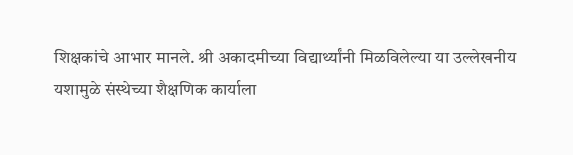शिक्षकांचे आभार मानले. श्री अकादमीच्या विद्यार्थ्यांनी मिळविलेल्या या उल्लेखनीय यशामुळे संस्थेच्या शैक्षणिक कार्याला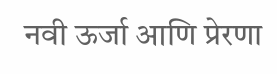नवी ऊर्जा आणि प्रेरणा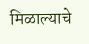मिळाल्याचे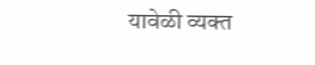यावेळी व्यक्त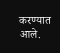करण्यात आले.